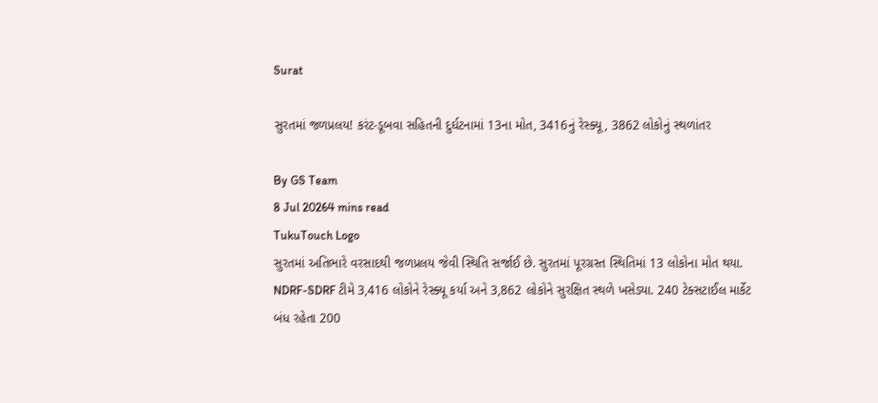Surat

સુરતમાં જળપ્રલય! કરંટ-ડૂબવા સહિતની દુર્ઘટનામાં 13ના મોત, 3416નું રેસ્ક્યૂ, 3862 લોકોનું સ્થળાંતર

By GS Team
8 Jul 20264 mins read
TukuTouch Logo
સુરતમાં અતિભારે વરસાદથી જળપ્રલય જેવી સ્થિતિ સર્જાઈ છે. સુરતમાં પૂરગ્રસ્ત સ્થિતિમાં 13 લોકોના મોત થયા. NDRF-SDRF ટીમે 3,416 લોકોને રેસ્ક્યૂ કર્યા અને 3,862 લોકોને સુરક્ષિત સ્થળે ખસેડ્યા. 240 ટેક્સટાઈલ માર્કેટ બંધ રહેતા 200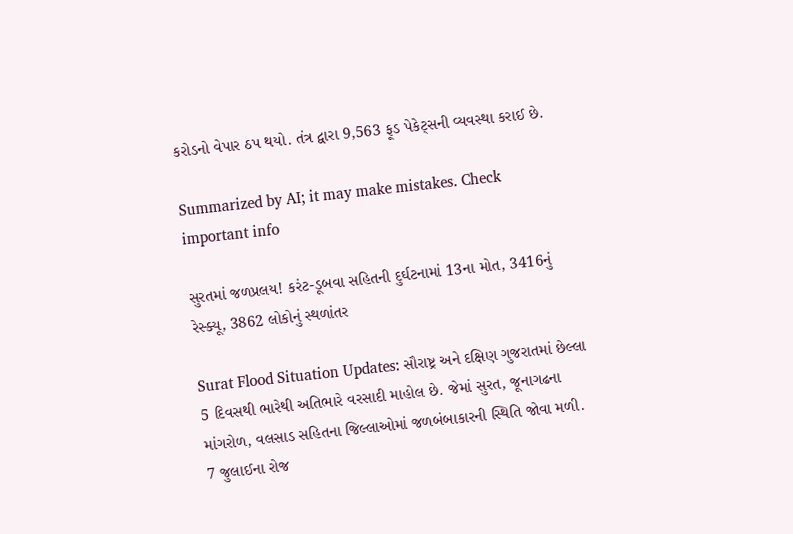કરોડનો વેપાર ઠપ થયો. તંત્ર દ્વારા 9,563 ફૂડ પેકેટ્સની વ્યવસ્થા કરાઈ છે.

Summarized by AI; it may make mistakes. Check important info

સુરતમાં જળપ્રલય! કરંટ-ડૂબવા સહિતની દુર્ઘટનામાં 13ના મોત, 3416નું રેસ્ક્યૂ, 3862 લોકોનું સ્થળાંતર

Surat Flood Situation Updates: સૌરાષ્ટ્ર અને દક્ષિણ ગુજરાતમાં છેલ્લા 5 દિવસથી ભારેથી અતિભારે વરસાદી માહોલ છે. જેમાં સુરત, જૂનાગઢના માંગરોળ, વલસાડ સહિતના જિલ્લાઓમાં જળબંબાકારની સ્થિતિ જોવા મળી. 7 જુલાઈના રોજ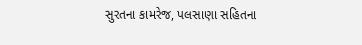સુરતના કામરેજ, પલસાણા સહિતના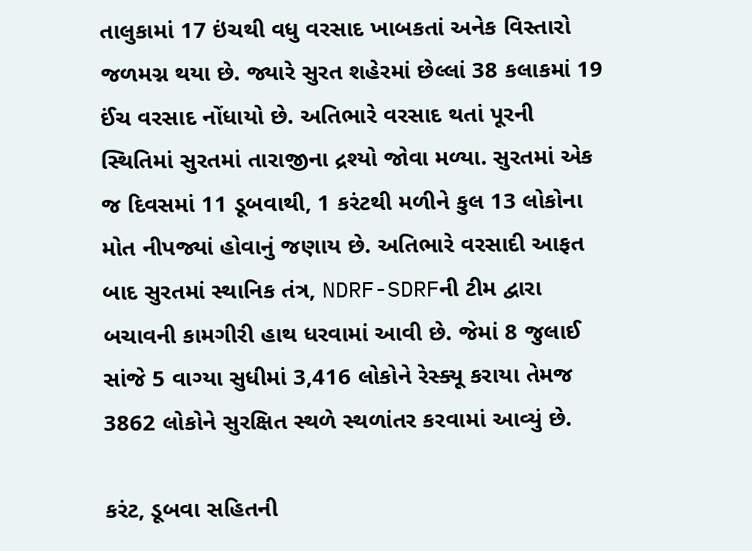તાલુકામાં 17 ઇંચથી વધુ વરસાદ ખાબકતાં અનેક વિસ્તારો જળમગ્ન થયા છે. જ્યારે સુરત શહેરમાં છેલ્લાં 38 કલાકમાં 19 ઈંચ વરસાદ નોંધાયો છે. અતિભારે વરસાદ થતાં પૂરની સ્થિતિમાં સુરતમાં તારાજીના દ્રશ્યો જોવા મળ્યા. સુરતમાં એક જ દિવસમાં 11 ડૂબવાથી, 1 કરંટથી મળીને કુલ 13 લોકોના મોત નીપજ્યાં હોવાનું જણાય છે. અતિભારે વરસાદી આફત બાદ સુરતમાં સ્થાનિક તંત્ર, NDRF-SDRFની ટીમ દ્વારા બચાવની કામગીરી હાથ ધરવામાં આવી છે. જેમાં 8 જુલાઈ સાંજે 5 વાગ્યા સુધીમાં 3,416 લોકોને રેસ્ક્યૂ કરાયા તેમજ 3862 લોકોને સુરક્ષિત સ્થળે સ્થળાંતર કરવામાં આવ્યું છે.

કરંટ, ડૂબવા સહિતની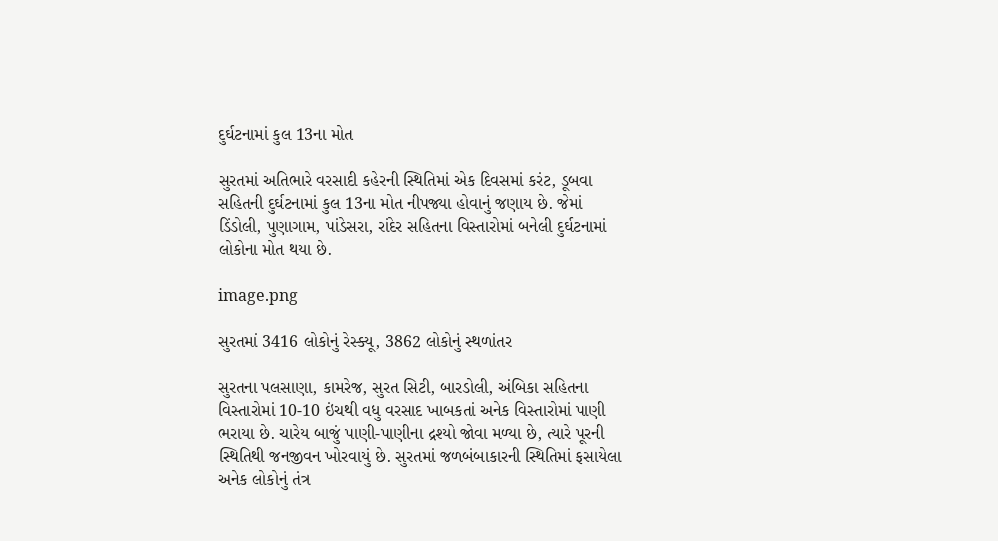દુર્ઘટનામાં કુલ 13ના મોત

સુરતમાં અતિભારે વરસાદી કહેરની સ્થિતિમાં એક દિવસમાં કરંટ, ડૂબવા સહિતની દુર્ઘટનામાં કુલ 13ના મોત નીપજ્યા હોવાનું જણાય છે. જેમાં ડિંડોલી, પુણાગામ, પાંડેસરા, રાંદેર સહિતના વિસ્તારોમાં બનેલી દુર્ઘટનામાં લોકોના મોત થયા છે.

image.png

સુરતમાં 3416 લોકોનું રેસ્ક્યૂ, 3862 લોકોનું સ્થળાંતર

સુરતના પલસાણા, કામરેજ, સુરત સિટી, બારડોલી, અંબિકા સહિતના વિસ્તારોમાં 10-10 ઇંચથી વધુ વરસાદ ખાબકતાં અનેક વિસ્તારોમાં પાણી ભરાયા છે. ચારેય બાજું પાણી-પાણીના દ્રશ્યો જોવા મળ્યા છે, ત્યારે પૂરની સ્થિતિથી જનજીવન ખોરવાયું છે. સુરતમાં જળબંબાકારની સ્થિતિમાં ફસાયેલા અનેક લોકોનું તંત્ર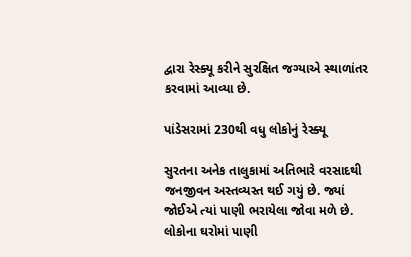દ્વારા રેસ્ક્યૂ કરીને સુરક્ષિત જગ્યાએ સ્થાળાંતર કરવામાં આવ્યા છે.

પાંડેસરામાં 230થી વધુ લોકોનું રેસ્ક્યૂ

સુરતના અનેક તાલુકામાં અતિભારે વરસાદથી જનજીવન અસ્તવ્યસ્ત થઈ ગયું છે. જ્યાં જોઈએ ત્યાં પાણી ભરાયેલા જોવા મળે છે. લોકોના ઘરોમાં પાણી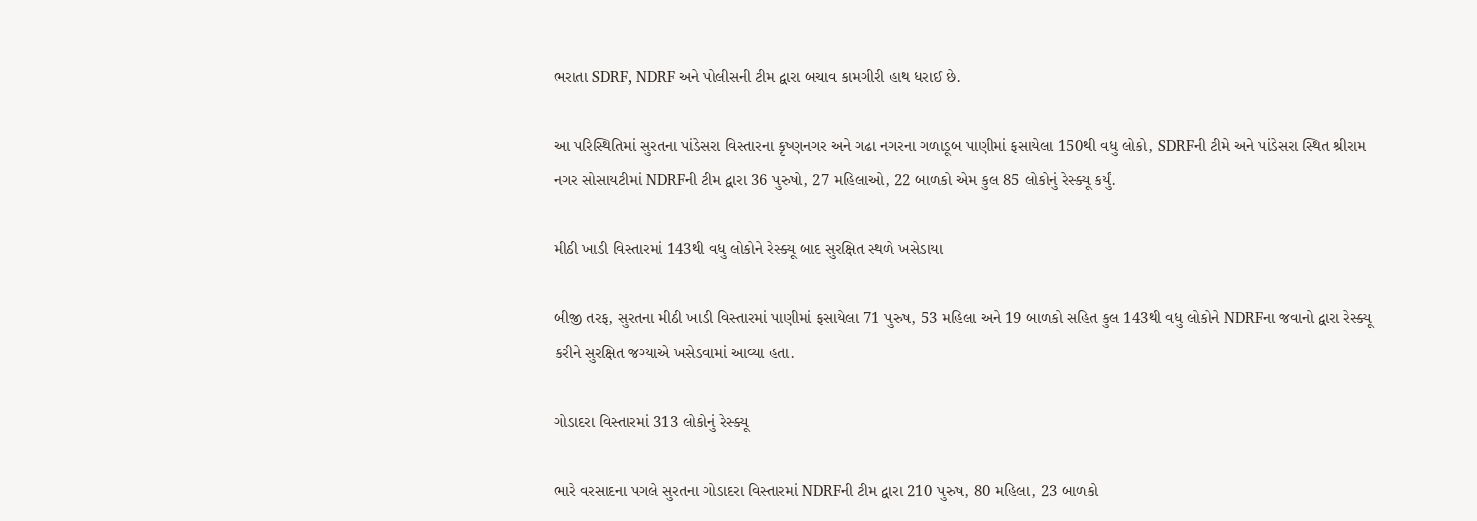ભરાતા SDRF, NDRF અને પોલીસની ટીમ દ્વારા બચાવ કામગીરી હાથ ધરાઈ છે.

આ પરિસ્થિતિમાં સુરતના પાંડેસરા વિસ્તારના કૃષ્ણનગર અને ગઢા નગરના ગળાડૂબ પાણીમાં ફસાયેલા 150થી વધુ લોકો, SDRFની ટીમે અને પાંડેસરા સ્થિત શ્રીરામ નગર સોસાયટીમાં NDRFની ટીમ દ્વારા 36 પુરુષો, 27 મહિલાઓ, 22 બાળકો એમ કુલ 85 લોકોનું રેસ્ક્યૂ કર્યું.

મીઠી ખાડી વિસ્તારમાં 143થી વધુ લોકોને રેસ્ક્યૂ બાદ સુરક્ષિત સ્થળે ખસેડાયા

બીજી તરફ, સુરતના મીઠી ખાડી વિસ્તારમાં પાણીમાં ફસાયેલા 71 પુરુષ, 53 મહિલા અને 19 બાળકો સહિત કુલ 143થી વધુ લોકોને NDRFના જવાનો દ્વારા રેસ્ક્યૂ કરીને સુરક્ષિત જગ્યાએ ખસેડવામાં આવ્યા હતા.

ગોડાદરા વિસ્તારમાં 313 લોકોનું રેસ્ક્યૂ

ભારે વરસાદના પગલે સુરતના ગોડાદરા વિસ્તારમાં NDRFની ટીમ દ્વારા 210 પુરુષ, 80 મહિલા, 23 બાળકો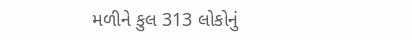મળીને કુલ 313 લોકોનું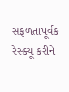સફળતાપૂર્વક રેસ્ક્યૂ કરીને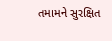તમામને સુરક્ષિત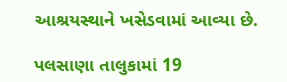આશ્રયસ્થાને ખસેડવામાં આવ્યા છે.

પલસાણા તાલુકામાં 19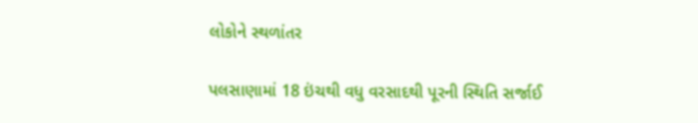લોકોને સ્થળાંતર

પલસાણામાં 18 ઇંચથી વધુ વરસાદથી પૂરની સ્થિતિ સર્જાઈ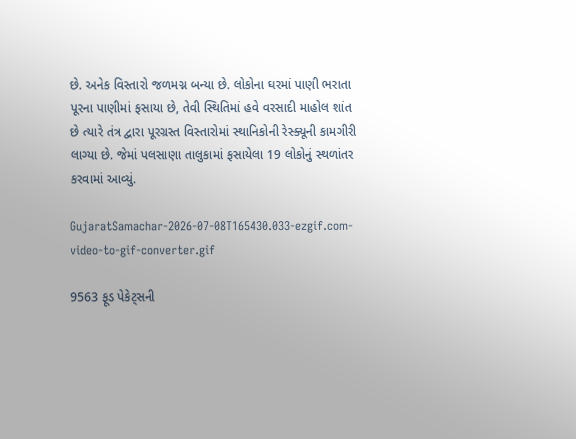છે. અનેક વિસ્તારો જળમગ્ન બન્યા છે. લોકોના ઘરમાં પાણી ભરાતા પૂરના પાણીમાં ફસાયા છે, તેવી સ્થિતિમાં હવે વરસાદી માહોલ શાંત છે ત્યારે તંત્ર દ્વારા પૂરગ્રસ્ત વિસ્તારોમાં સ્થાનિકોની રેસ્ક્યૂની કામગીરી લાગ્યા છે. જેમાં પલસાણા તાલુકામાં ફસાયેલા 19 લોકોનું સ્થળાંતર કરવામાં આવ્યું.

GujaratSamachar-2026-07-08T165430.033-ezgif.com-video-to-gif-converter.gif

9563 ફૂડ પેકેટ્સની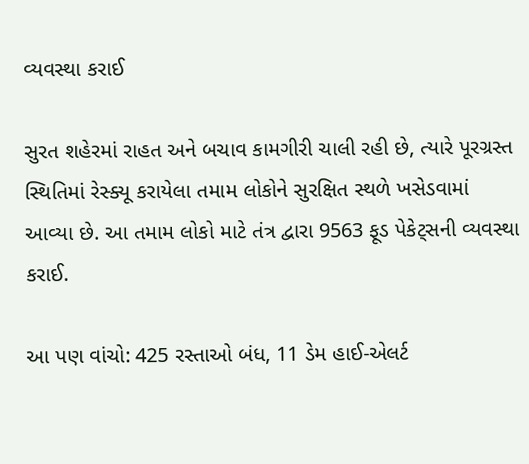વ્યવસ્થા કરાઈ

સુરત શહેરમાં રાહત અને બચાવ કામગીરી ચાલી રહી છે, ત્યારે પૂરગ્રસ્ત સ્થિતિમાં રેસ્ક્યૂ કરાયેલા તમામ લોકોને સુરક્ષિત સ્થળે ખસેડવામાં આવ્યા છે. આ તમામ લોકો માટે તંત્ર દ્વારા 9563 ફૂડ પેકેટ્સની વ્યવસ્થા કરાઈ.

આ પણ વાંચો: 425 રસ્તાઓ બંધ, 11 ડેમ હાઈ-એલર્ટ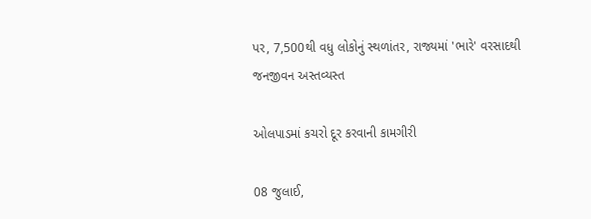પર, 7,500થી વધુ લોકોનું સ્થળાંતર, રાજ્યમાં 'ભારે' વરસાદથી જનજીવન અસ્તવ્યસ્ત

ઓલપાડમાં કચરો દૂર કરવાની કામગીરી

08 જુલાઈ,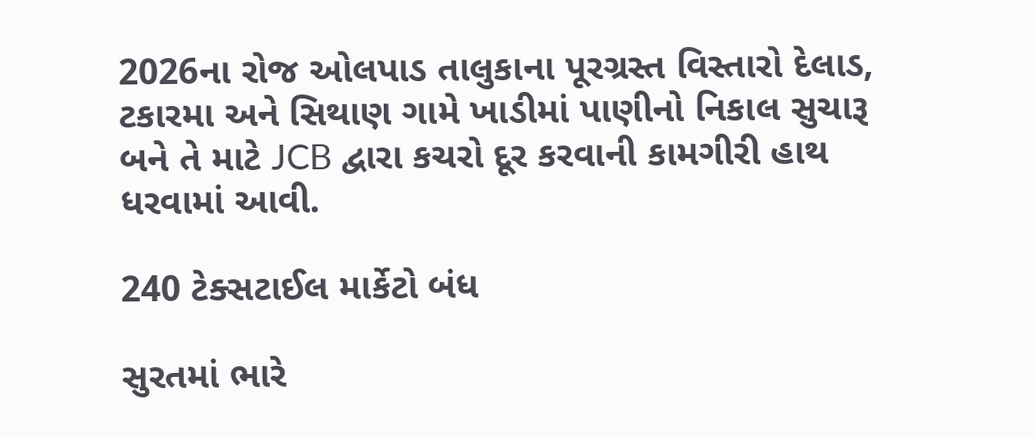2026ના રોજ ઓલપાડ તાલુકાના પૂરગ્રસ્ત વિસ્તારો દેલાડ, ટકારમા અને સિથાણ ગામે ખાડીમાં પાણીનો નિકાલ સુચારૂ બને તે માટે JCB દ્વારા કચરો દૂર કરવાની કામગીરી હાથ ધરવામાં આવી.

240 ટેક્સટાઈલ માર્કેટો બંધ

સુરતમાં ભારે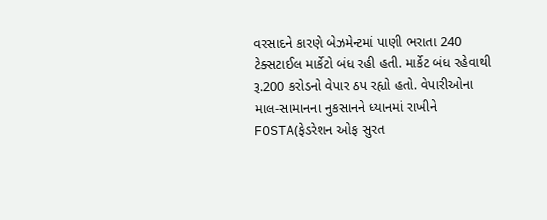વરસાદને કારણે બેઝમેન્ટમાં પાણી ભરાતા 240 ટેક્સટાઈલ માર્કેટો બંધ રહી હતી. માર્કેટ બંધ રહેવાથી રૂ.200 કરોડનો વેપાર ઠપ રહ્યો હતો. વેપારીઓના માલ-સામાનના નુકસાનને ધ્યાનમાં રાખીને FOSTA(ફેડરેશન ઓફ સુરત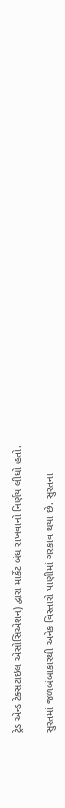ટ્રેડ એન્ડ ટેક્સટાઇલ એસોસિએશન) દ્વારા માર્કેટ બંધ રાખવાનો નિર્ણય લીધો હતો.

સુરતમાં જળબંબાકારથી અનેક વિસ્તારો પાણીમાં ગરકાવ થયા છે. સુરતના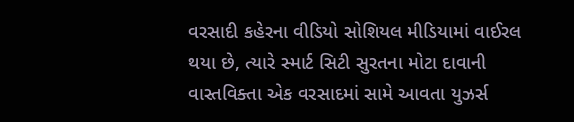વરસાદી કહેરના વીડિયો સોશિયલ મીડિયામાં વાઈરલ થયા છે, ત્યારે સ્માર્ટ સિટી સુરતના મોટા દાવાની વાસ્તવિક્તા એક વરસાદમાં સામે આવતા યુઝર્સ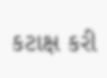કટાક્ષ કરી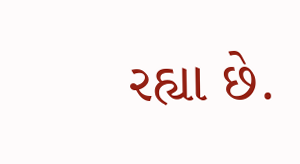રહ્યા છે.